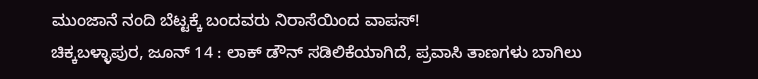ಮುಂಜಾನೆ ನಂದಿ ಬೆಟ್ಟಕ್ಕೆ ಬಂದವರು ನಿರಾಸೆಯಿಂದ ವಾಪಸ್!
ಚಿಕ್ಕಬಳ್ಳಾಪುರ, ಜೂನ್ 14 : ಲಾಕ್ ಡೌನ್ ಸಡಿಲಿಕೆಯಾಗಿದೆ, ಪ್ರವಾಸಿ ತಾಣಗಳು ಬಾಗಿಲು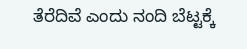ತೆರೆದಿವೆ ಎಂದು ನಂದಿ ಬೆಟ್ಟಕ್ಕೆ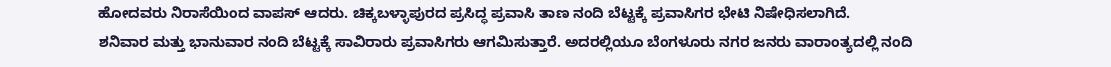ಹೋದವರು ನಿರಾಸೆಯಿಂದ ವಾಪಸ್ ಆದರು. ಚಿಕ್ಕಬಳ್ಳಾಪುರದ ಪ್ರಸಿದ್ಧ ಪ್ರವಾಸಿ ತಾಣ ನಂದಿ ಬೆಟ್ಟಕ್ಕೆ ಪ್ರವಾಸಿಗರ ಭೇಟಿ ನಿಷೇಧಿಸಲಾಗಿದೆ.
ಶನಿವಾರ ಮತ್ತು ಭಾನುವಾರ ನಂದಿ ಬೆಟ್ಟಕ್ಕೆ ಸಾವಿರಾರು ಪ್ರವಾಸಿಗರು ಆಗಮಿಸುತ್ತಾರೆ. ಅದರಲ್ಲಿಯೂ ಬೆಂಗಳೂರು ನಗರ ಜನರು ವಾರಾಂತ್ಯದಲ್ಲಿ ನಂದಿ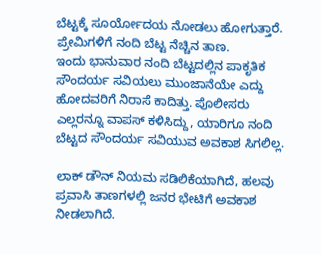ಬೆಟ್ಟಕ್ಕೆ ಸೂರ್ಯೋದಯ ನೋಡಲು ಹೋಗುತ್ತಾರೆ. ಪ್ರೇಮಿಗಳಿಗೆ ನಂದಿ ಬೆಟ್ಟ ನೆಚ್ಚಿನ ತಾಣ.
ಇಂದು ಭಾನುವಾರ ನಂದಿ ಬೆಟ್ಟದಲ್ಲಿನ ಪಾಕೃತಿಕ ಸೌಂದರ್ಯ ಸವಿಯಲು ಮುಂಜಾನೆಯೇ ಎದ್ದು ಹೋದವರಿಗೆ ನಿರಾಸೆ ಕಾದಿತ್ತು. ಪೊಲೀಸರು ಎಲ್ಲರನ್ನೂ ವಾಪಸ್ ಕಳಿಸಿದ್ದು, ಯಾರಿಗೂ ನಂದಿ ಬೆಟ್ಟದ ಸೌಂದರ್ಯ ಸವಿಯುವ ಅವಕಾಶ ಸಿಗಲಿಲ್ಲ.

ಲಾಕ್ ಡೌನ್ ನಿಯಮ ಸಡಿಲಿಕೆಯಾಗಿದೆ, ಹಲವು ಪ್ರವಾಸಿ ತಾಣಗಳಲ್ಲಿ ಜನರ ಭೇಟಿಗೆ ಅವಕಾಶ ನೀಡಲಾಗಿದೆ.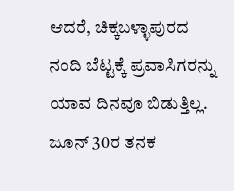ಆದರೆ, ಚಿಕ್ಕಬಳ್ಳಾಪುರದ ನಂದಿ ಬೆಟ್ಟಕ್ಕೆ ಪ್ರವಾಸಿಗರನ್ನು ಯಾವ ದಿನವೂ ಬಿಡುತ್ತಿಲ್ಲ. ಜೂನ್ 30ರ ತನಕ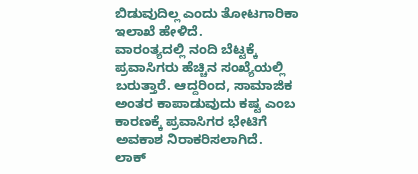ಬಿಡುವುದಿಲ್ಲ ಎಂದು ತೋಟಗಾರಿಕಾ ಇಲಾಖೆ ಹೇಳಿದೆ.
ವಾರಂತ್ಯದಲ್ಲಿ ನಂದಿ ಬೆಟ್ಟಕ್ಕೆ ಪ್ರವಾಸಿಗರು ಹೆಚ್ಚಿನ ಸಂಖ್ಯೆಯಲ್ಲಿ ಬರುತ್ತಾರೆ. ಆದ್ದರಿಂದ, ಸಾಮಾಜಿಕ ಅಂತರ ಕಾಪಾಡುವುದು ಕಷ್ಟ ಎಂಬ ಕಾರಣಕ್ಕೆ ಪ್ರವಾಸಿಗರ ಭೇಟಿಗೆ ಅವಕಾಶ ನಿರಾಕರಿಸಲಾಗಿದೆ.
ಲಾಕ್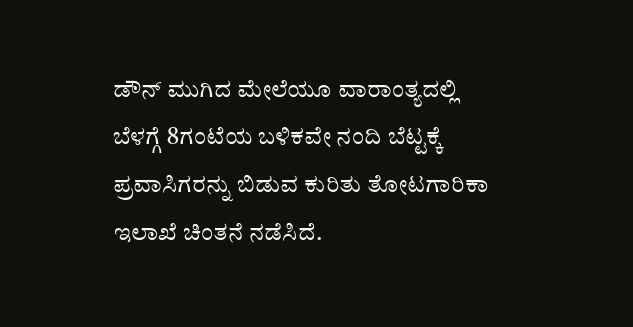ಡೌನ್ ಮುಗಿದ ಮೇಲೆಯೂ ವಾರಾಂತ್ಯದಲ್ಲಿ ಬೆಳಗ್ಗೆ 8ಗಂಟೆಯ ಬಳಿಕವೇ ನಂದಿ ಬೆಟ್ಟಕ್ಕೆ ಪ್ರವಾಸಿಗರನ್ನು ಬಿಡುವ ಕುರಿತು ತೋಟಗಾರಿಕಾ ಇಲಾಖೆ ಚಿಂತನೆ ನಡೆಸಿದೆ.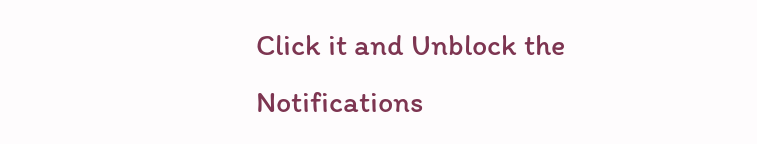Click it and Unblock the Notifications